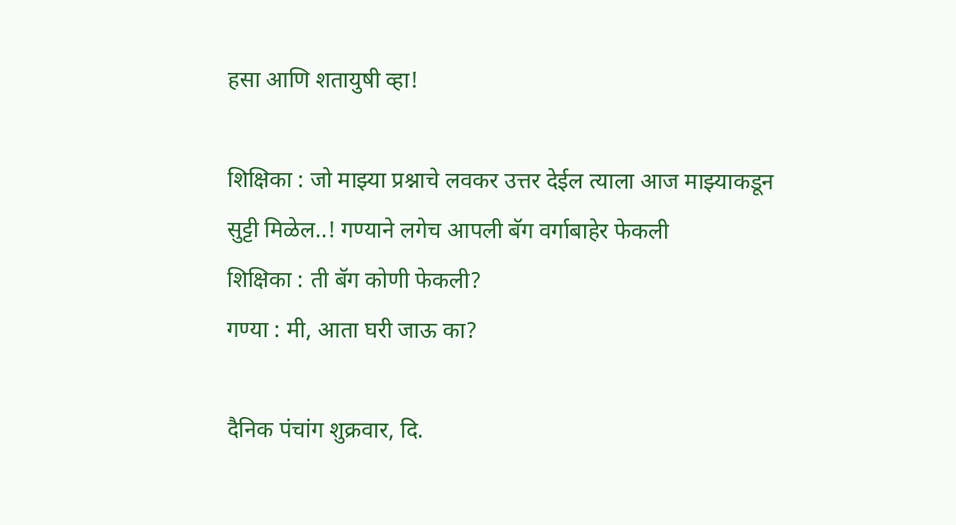हसा आणि शतायुषी व्हा!

शिक्षिका : जो माझ्या प्रश्नाचे लवकर उत्तर देईल त्याला आज माझ्याकडून
सुट्टी मिळेल..! गण्याने लगेच आपली बॅग वर्गाबाहेर फेकली
शिक्षिका : ती बॅग कोणी फेकली?
गण्या : मी, आता घरी जाऊ का?

दैनिक पंचांग शुक्रवार, दि.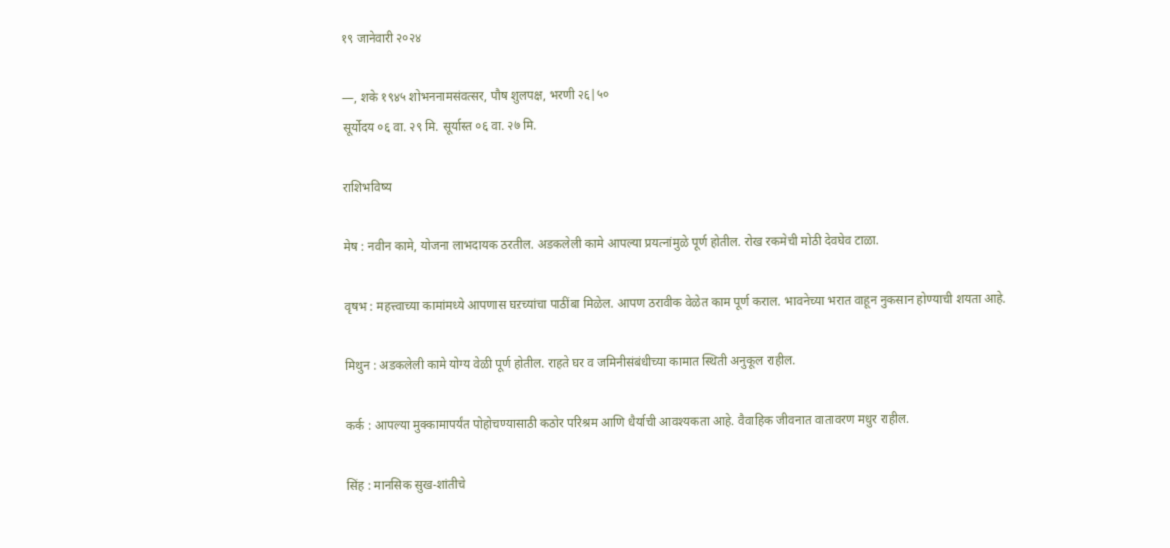१९ जानेवारी २०२४

—, शके १९४५ शोभननामसंवत्सर, पौष शुलपक्ष, भरणी २६|५०
सूर्योदय ०६ वा. २९ मि. सूर्यास्त ०६ वा. २७ मि.

राशिभविष्य

मेष : नवीन कामे, योजना लाभदायक ठरतील. अडकलेली कामे आपल्या प्रयत्नांमुळे पूर्ण होतील. रोख रकमेची मोठी देवघेव टाळा.

वृषभ : महत्त्वाच्या कामांमध्ये आपणास घऱच्यांचा पाठींबा मिळेल. आपण ठरावीक वेळेत काम पूर्ण कराल. भावनेच्या भरात वाहून नुकसान होण्याची शयता आहे.

मिथुन : अडकलेली कामे योग्य वेळी पूर्ण होतील. राहते घर व जमिनीसंबंधीच्या कामात स्थिती अनुकूल राहील.

कर्क : आपल्या मुक्कामापर्यंत पोहोचण्यासाठी कठोर परिश्रम आणि धैर्याची आवश्यकता आहे. वैवाहिक जीवनात वातावरण मधुर राहील.

सिंह : मानसिक सुख-शांतीचे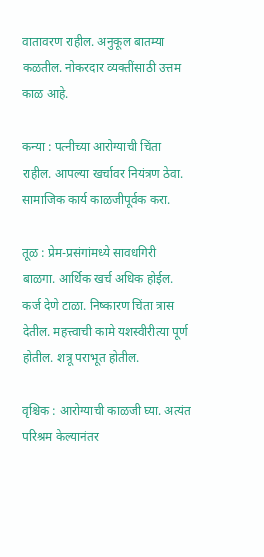वातावरण राहील. अनुकूल बातम्या कळतील. नोकरदार व्यक्तींसाठी उत्तम काळ आहे.

कन्या : पत्नीच्या आरोग्याची चिंता राहील. आपल्या खर्चावर नियंत्रण ठेवा. सामाजिक कार्य काळजीपूर्वक करा.

तूळ : प्रेम-प्रसंगांमध्ये सावधगिरी बाळगा. आर्थिक खर्च अधिक होईल. कर्ज देणे टाळा. निष्कारण चिंता त्रास देतील. महत्त्वाची कामे यशस्वीरीत्या पूर्ण होतील. शत्रू पराभूत होतील.

वृश्चिक : आरोग्याची काळजी घ्या. अत्यंत परिश्रम केल्यानंतर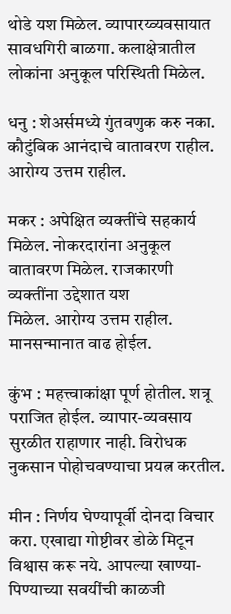थोडे यश मिळेल. व्यापारय्व्यवसायात सावधगिरी बाळगा. कलाक्षेत्रातील लोकांना अनुकूल परिस्थिती मिळेल.

धनु : शेअर्समध्ये गुंतवणुक करु नका. कौटुंबिक आनंदाचे वातावरण राहील. आरोग्य उत्तम राहील.

मकर : अपेक्षित व्यक्तींचे सहकार्य मिळेल. नोकरदारांना अनुकूल वातावरण मिळेल. राजकारणी व्यक्तींना उद्देशात यश
मिळेल. आरोग्य उत्तम राहील. मानसन्मानात वाढ होईल.

कुंभ : महत्त्वाकांक्षा पूर्ण होतील. शत्रू पराजित होईल. व्यापार-व्यवसाय सुरळीत राहाणार नाही. विरोधक नुकसान पोहोचवण्याचा प्रयत्न करतील.

मीन : निर्णय घेण्यापूर्वी दोनदा विचार करा. एखाद्या गोष्टीवर डोळे मिटून विश्वास करू नये. आपल्या खाण्या-पिण्याच्या सवयींची काळजी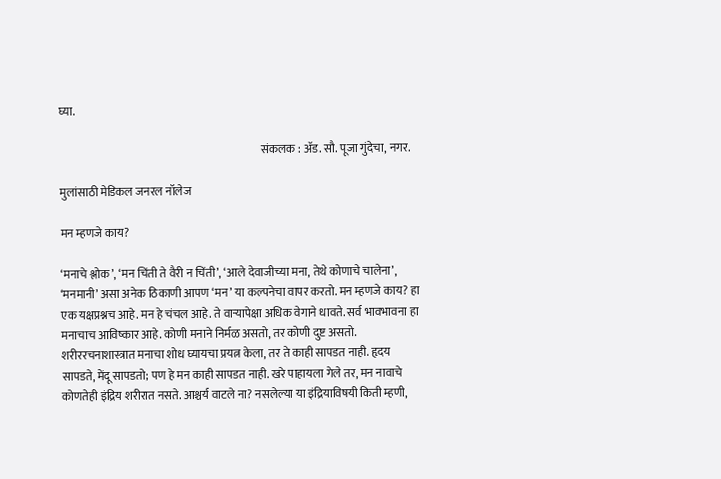घ्या.

                                                                                         संकलक : अ‍ॅड. सौ. पूजा गुंदेचा, नगर.

मुलांसाठी मेडिकल जनरल नॉलेज

मन म्हणजे काय?

‘मनाचे श्लोक’, ‘मन चिंती ते वैरी न चिंती’, ‘आले देवाजीच्या मना, तेथे कोणाचे चालेना’, ‘मनमानी’ असा अनेक ठिकाणी आपण ‘मन’ या कल्पनेचा वापर करतो. मन म्हणजे काय? हा एक यक्षप्रश्नच आहे. मन हे चंचल आहे. ते वार्‍यापेक्षा अधिक वेगाने धावते. सर्व भावभावना हा मनाचाच आविष्कार आहे. कोणी मनाने निर्मळ असतो, तर कोणी दुष्ट असतो. शरीररचनाशास्त्रात मनाचा शोध घ्यायचा प्रयत्न केला, तर ते काही सापडत नाही. हृदय सापडते, मेंदू सापडतो; पण हे मन काही सापडत नाही. खरे पाहायला गेले तर, मन नावाचे कोणतेही इंद्रिय शरीरात नसते. आश्चर्य वाटले ना? नसलेल्या या इंद्रियाविषयी किती म्हणी,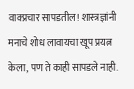वाक्प्रचार सापडतील! शास्त्रज्ञांनी मनाचे शोध लावायचा खूप प्रयत्न केला, पण ते काही सापडले नाही.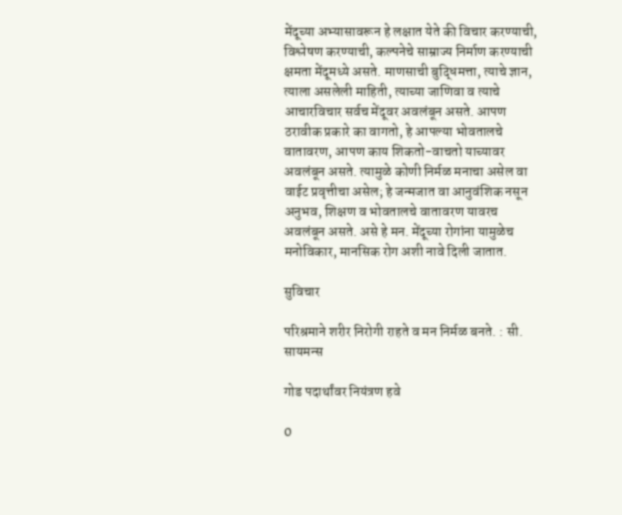मेंदूच्या अभ्यासावरून हे लक्षात येते की विचार करण्याची, विश्लेषण करण्याची, कल्पनेचे साम्राज्य निर्माण करण्याची क्षमता मेंदूमध्ये असते. माणसाची बुद्धिमत्ता, त्याचे ज्ञान, त्याला असलेली माहिती, त्याच्या जाणिवा व त्याचे आचारविचार सर्वच मेंदूवर अवलंबून असते. आपण ठरावीक प्रकारे का वागतो, हे आपल्या भोवतालचे वातावरण, आपण काय शिकतो-वाचतो याच्यावर अवलंबून असते. त्यामुळे कोणी निर्मळ मनाचा असेल वा वाईट प्रवृत्तीचा असेल; हे जन्मजात वा आनुवंशिक नसून अनुभव, शिक्षण व भोवतालचे वातावरण यावरच अवलंबून असते. असे हे मन. मेंदूच्या रोगांना यामुळेच मनोविकार, मानसिक रोग अशी नावे दिली जातात.

सुविचार

परिश्रमाने शरीर निरोगी राहते व मन निर्मळ बनते. : सी. सायमन्स

गोड पदार्थांवर नियंत्रण हवे

0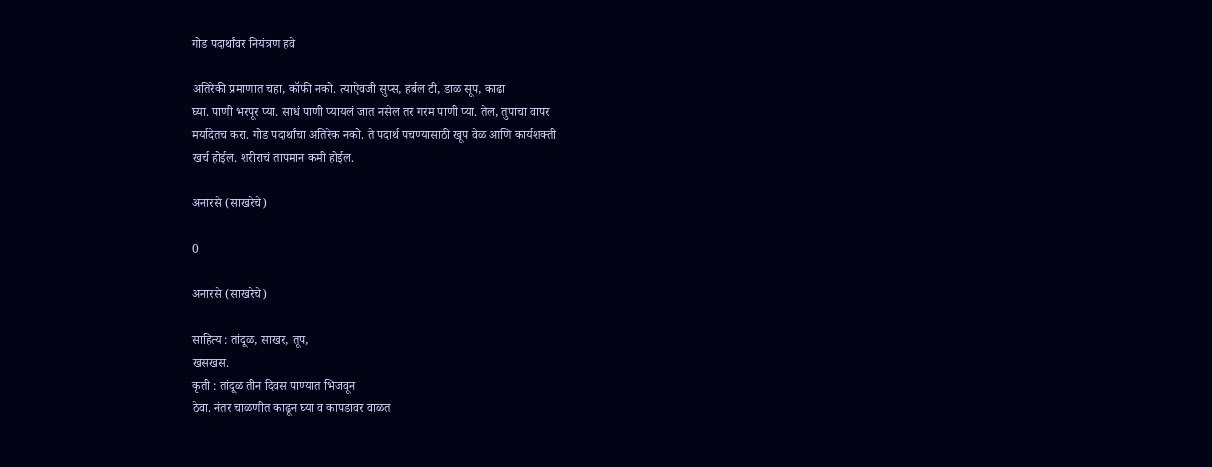गोड पदार्थांवर नियंत्रण हवे

अतिरेकी प्रमाणात चहा, कॉफी नको. त्याऐवजी सुप्स, हर्बल टी, डाळ सूप, काढा
घ्या. पाणी भरपूर प्या. साधं पाणी प्यायलं जात नसेल तर गरम पाणी प्या. तेल, तुपाचा वापर
मर्यादेतच करा. गोड पदार्थांचा अतिरेक नको. ते पदार्थ पचण्यासाठी खूप वेळ आणि कार्यशक्ती
खर्च होईल. शरीराचं तापमान कमी होईल.

अनारसे (साखरेचे)

0

अनारसे (साखरेचे)

साहित्य : तांदूळ, साखर, तूप,
खसखस.
कृती : तांदूळ तीन दिवस पाण्यात भिजवून
ठेवा. नंतर चाळणीत काढून घ्या व कापडावर वाळत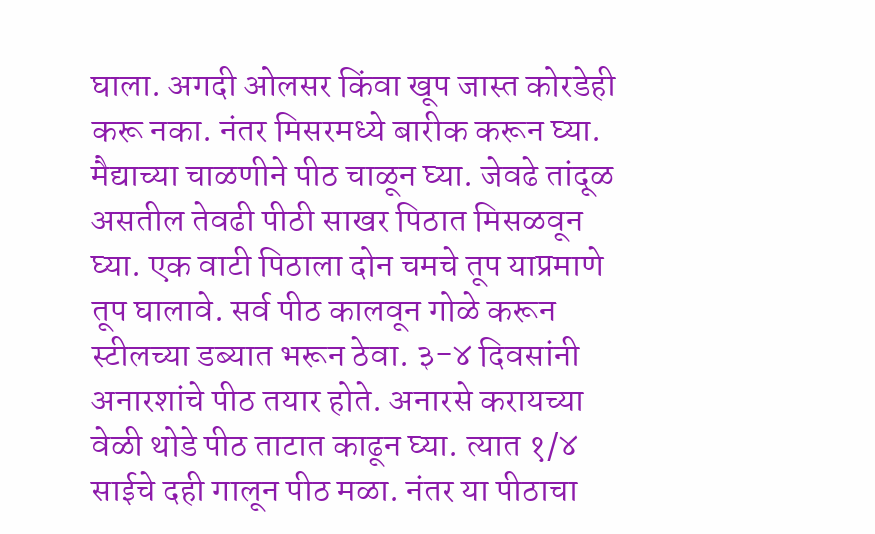घाला. अगदी ओलसर किंवा खूप जास्त कोरडेही
करू नका. नंतर मिसरमध्ये बारीक करून घ्या.
मैद्याच्या चाळणीने पीठ चाळून घ्या. जेवढे तांदूळ
असतील तेवढी पीठी साखर पिठात मिसळवून
घ्या. एक वाटी पिठाला दोन चमचे तूप याप्रमाणे
तूप घालावे. सर्व पीठ कालवून गोळे करून
स्टीलच्या डब्यात भरून ठेवा. ३-४ दिवसांनी
अनारशांचे पीठ तयार होते. अनारसे करायच्या
वेळी थोडे पीठ ताटात काढून घ्या. त्यात १/४
साईचे दही गालून पीठ मळा. नंतर या पीठाचा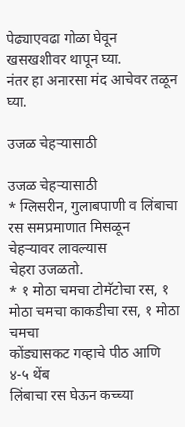पेढ्याएवढा गोळा घेवून खसखशीवर थापून घ्या.
नंतर हा अनारसा मंद आचेवर तळून घ्या.

उजळ चेहर्‍यासाठी

उजळ चेहर्‍यासाठी
* ग्लिसरीन, गुलाबपाणी व लिंबाचा
रस समप्रमाणात मिसळून चेहर्‍यावर लावल्यास
चेहरा उजळतो.
* १ मोठा चमचा टोमॅटोचा रस, १
मोठा चमचा काकडीचा रस, १ मोठा चमचा
कोंड्यासकट गव्हाचे पीठ आणि ४-५ थेंब
लिंबाचा रस घेऊन कच्च्या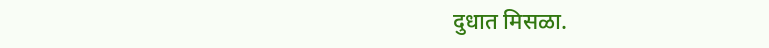दुधात मिसळा.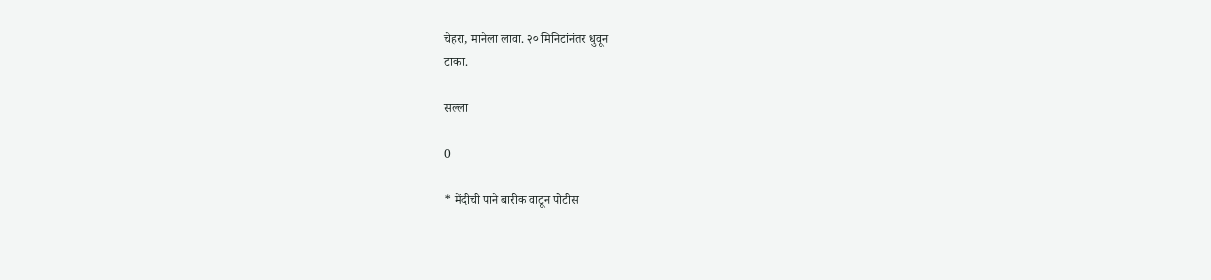चेहरा, मानेला लावा. २० मिनिटांनंतर धुवून
टाका.

सल्ला

0

* मेंदीची पाने बारीक वाटून पोटीस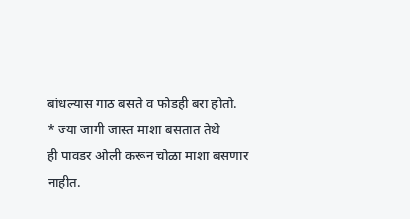बांधल्यास गाठ बसते व फोडही बरा होतो.
* ज्या जागी जास्त माशा बसतात तेथे
ही पावडर ओली करून चोळा माशा बसणार
नाहीत.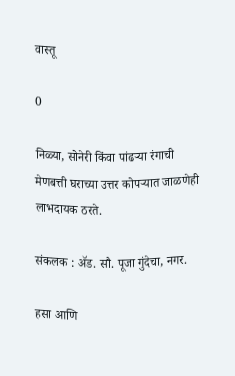वास्तू

0

निळ्या, सोनेरी किंवा पांढऱ्या रंगाची
मेणबत्ती घराच्या उत्तर कोपऱ्यात जाळणेही
लाभदायक ठरते.

संकलक : ॲड. सौ. पूजा गुंदेचा, नगर.

हसा आणि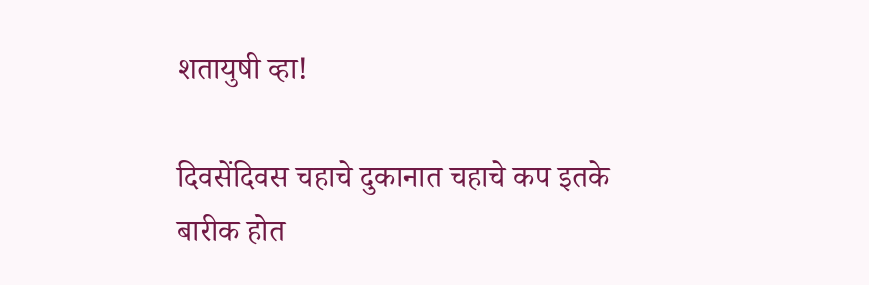शतायुषी व्हा!

दिवसेंदिवस चहाचे दुकानात चहाचे कप इतके
बारीक होत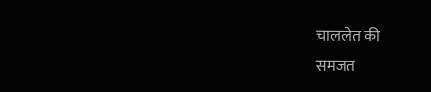चाललेत की
समजत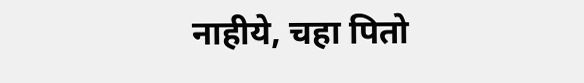नाहीये, चहा पितो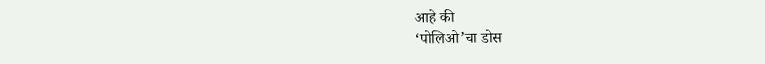आहे की
‘पोलिओ’चा डोस